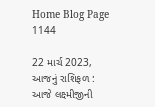Home Blog Page 1144

22 માર્ચ 2023, આજનું રાશિફળ : આજે લક્ષ્મીજીની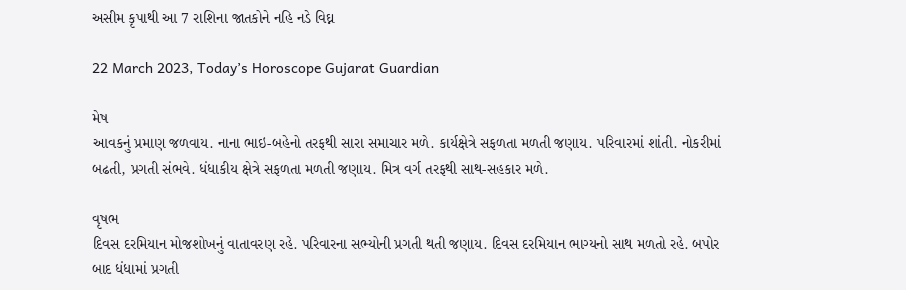અસીમ કૃપાથી આ 7 રાશિના જાતકોને નહિ નડે વિઘ્ન

22 March 2023, Today’s Horoscope Gujarat Guardian

મેષ
આવકનું પ્રમાણ જળવાય. નાના ભાઇ-બહેનો તરફથી સારા સમાચાર મળે. કાર્યક્ષેત્રે સફળતા મળતી જણાય. પરિવારમાં શાંતી. નોકરીમાં બઢતી, પ્રગતી સંભવે. ધંધાકીય ક્ષેત્રે સફળતા મળતી જણાય. મિત્ર વર્ગ તરફથી સાથ-સહકાર મળે.

વૃષભ
દિવસ દરમિયાન મોજશોખનું વાતાવરણ રહે. પરિવારના સભ્યોની પ્રગતી થતી જણાય. દિવસ દરમિયાન ભાગ્યનો સાથ મળતો રહે. બપોર બાદ ધંધામાં પ્રગતી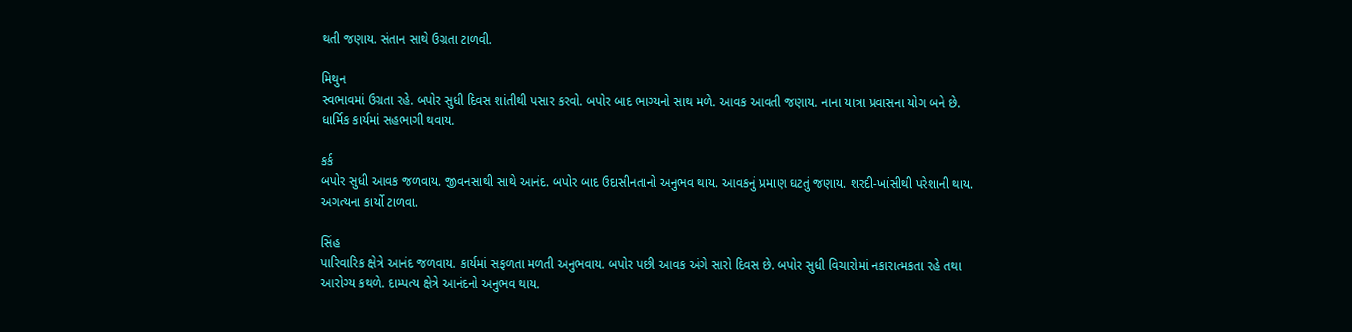થતી જણાય. સંતાન સાથે ઉગ્રતા ટાળવી.

મિથુન
સ્વભાવમાં ઉગ્રતા રહે. બપોર સુધી દિવસ શાંતીથી પસાર કરવો. બપોર બાદ ભાગ્યનો સાથ મળે. આવક આવતી જણાય. નાના યાત્રા પ્રવાસના યોગ બને છે. ધાર્મિક કાર્યમાં સહભાગી થવાય.

કર્ક
બપોર સુધી આવક જળવાય. જીવનસાથી સાથે આનંદ. બપોર બાદ ઉદાસીનતાનો અનુભવ થાય. આવકનું પ્રમાણ ઘટતું જણાય. શરદી-ખાંસીથી પરેશાની થાય. અગત્યના કાર્યો ટાળવા.

સિંહ
પારિવારિક ક્ષેત્રે આનંદ જળવાય. કાર્યમાં સફળતા મળતી અનુભવાય. બપોર પછી આવક અંગે સારો દિવસ છે. બપોર સુધી વિચારોમાં નકારાત્મકતા રહે તથા આરોગ્ય કથળે. દામ્પત્ય ક્ષેત્રે આનંદનો અનુભવ થાય.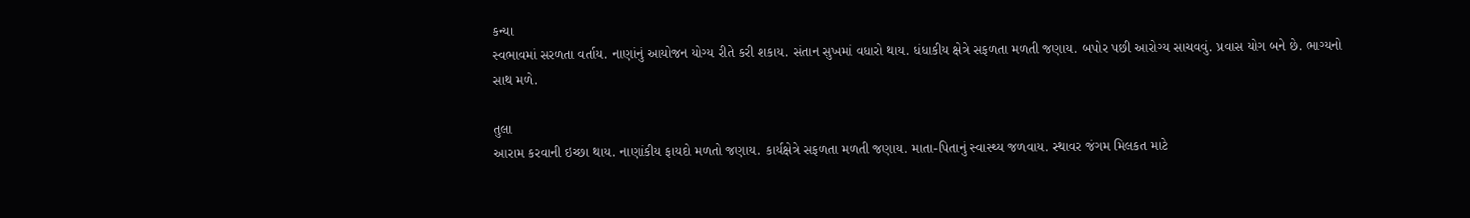કન્યા
સ્વભાવમાં સરળતા વર્તાય. નાણાંનું આયોજન યોગ્ય રીતે કરી શકાય. સંતાન સુખમાં વધારો થાય. ધંધાકીય ક્ષેત્રે સફળતા મળતી જણાય. બપોર પછી આરોગ્ય સાચવવું. પ્રવાસ યોગ બને છે. ભાગ્યનો સાથ મળે.

તુલા
આરામ કરવાની ઇચ્છા થાય. નાણાંકીય ફાયદો મળતો જણાય. કાર્યક્ષેત્રે સફળતા મળતી જણાય. માતા-પિતાનું સ્વાસ્થ્ય જળવાય. સ્થાવર જંગમ મિલકત માટે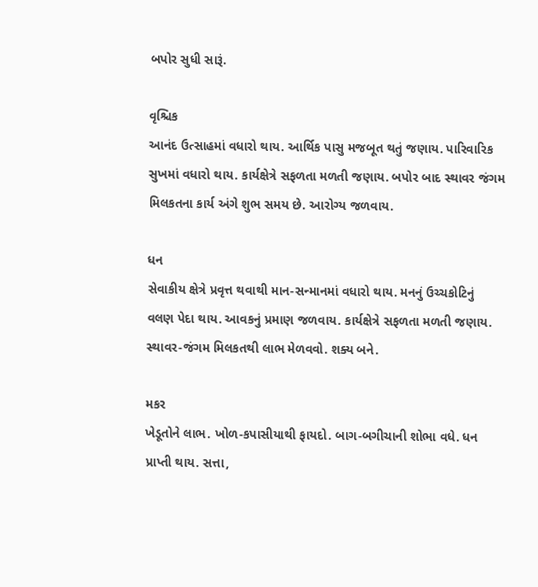બપોર સુધી સારૂં.

વૃશ્ચિક
આનંદ ઉત્સાહમાં વધારો થાય. આર્થિક પાસુ મજબૂત થતું જણાય. પારિવારિક સુખમાં વધારો થાય. કાર્યક્ષેત્રે સફળતા મળતી જણાય. બપોર બાદ સ્થાવર જંગમ મિલકતના કાર્ય અંગે શુભ સમય છે. આરોગ્ય જળવાય.

ધન
સેવાકીય ક્ષેત્રે પ્રવૃત્ત થવાથી માન-સન્માનમાં વધારો થાય. મનનું ઉચ્ચકોટિનું વલણ પેદા થાય. આવકનું પ્રમાણ જળવાય. કાર્યક્ષેત્રે સફળતા મળતી જણાય. સ્થાવર-જંગમ મિલકતથી લાભ મેળવવો. શક્ય બને.

મકર
ખેડૂતોને લાભ. ખોળ-કપાસીયાથી ફાયદો. બાગ-બગીચાની શોભા વધે. ધન પ્રાપ્‍તી થાય. સત્તા,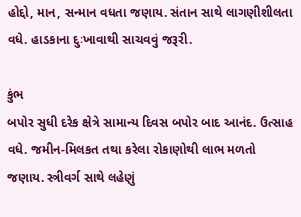હોદ્દો, માન, સન્માન વધતા જણાય. સંતાન સાથે લાગણીશીલતા વધે. હાડકાના દુઃખાવાથી સાચવવું જરૂરી.

કુંભ
બપોર સુધી દરેક ક્ષેત્રે સામાન્ય દિવસ બપોર બાદ આનંદ. ઉત્સાહ વધે. જમીન-મિલકત તથા કરેલા રોકાણોથી લાભ મળતો જણાય. સ્ત્રીવર્ગ સાથે લહેણું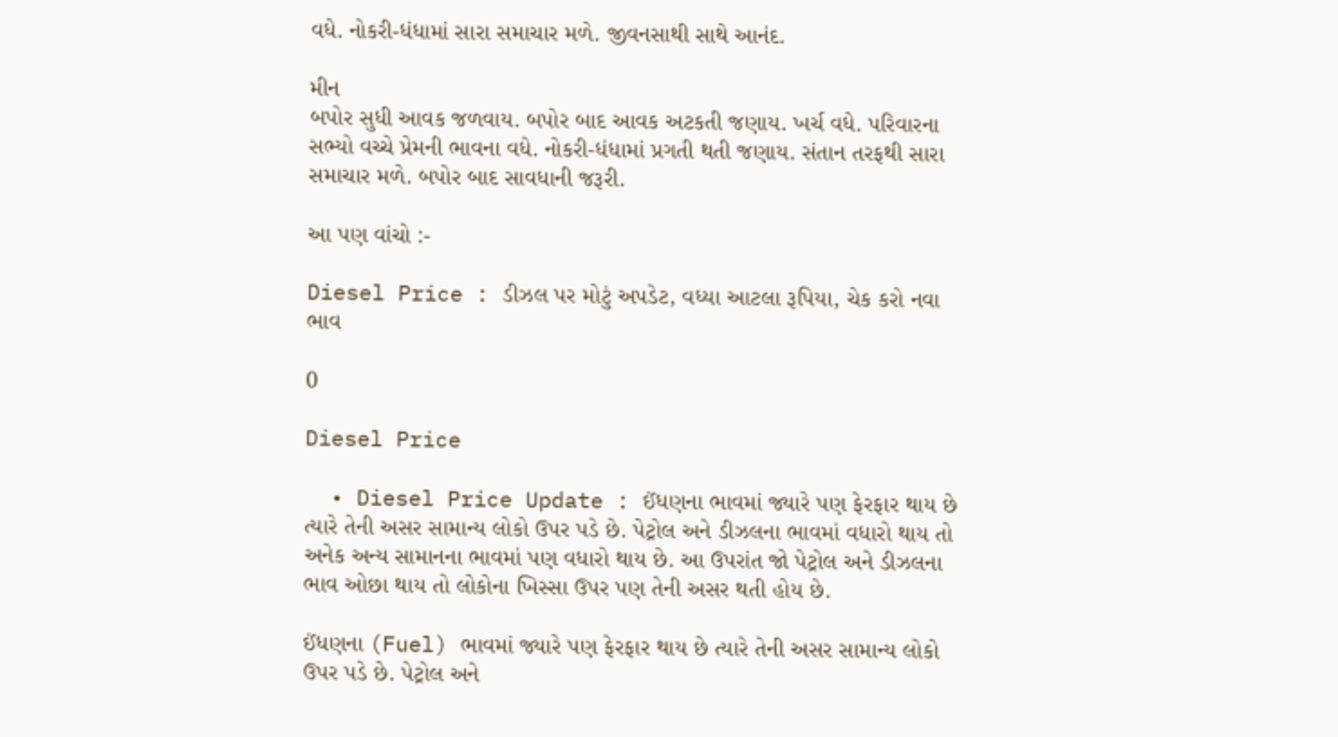વધે. નોકરી-ધંધામાં સારા સમાચાર મળે. જીવનસાથી સાથે આનંદ.

મીન
બપોર સુધી આવક જળવાય. બપોર બાદ આવક અટકતી જણાય. ખર્ચ વધે. પરિવારના સભ્યો વચ્ચે પ્રેમની ભાવના વધે. નોકરી-ધંધામાં પ્રગતી થતી જણાય. સંતાન તરફથી સારા સમાચાર મળે. બપોર બાદ સાવધાની જરૂરી.

આ પણ વાંચો :-

Diesel Price : ડીઝલ પર મોટું અપડેટ, વધ્યા આટલા રૂપિયા, ચેક કરો નવા ભાવ

0

Diesel Price

  • Diesel Price Update : ઈંધણના ભાવમાં જ્યારે પણ ફેરફાર થાય છે ત્યારે તેની અસર સામાન્ય લોકો ઉપર પડે છે. પેટ્રોલ અને ડીઝલના ભાવમાં વધારો થાય તો અનેક અન્ય સામાનના ભાવમાં પણ વધારો થાય છે. આ ઉપરાંત જો પેટ્રોલ અને ડીઝલના ભાવ ઓછા થાય તો લોકોના ખિસ્સા ઉપર પણ તેની અસર થતી હોય છે.

ઈંધણના (Fuel) ભાવમાં જ્યારે પણ ફેરફાર થાય છે ત્યારે તેની અસર સામાન્ય લોકો ઉપર પડે છે. પેટ્રોલ અને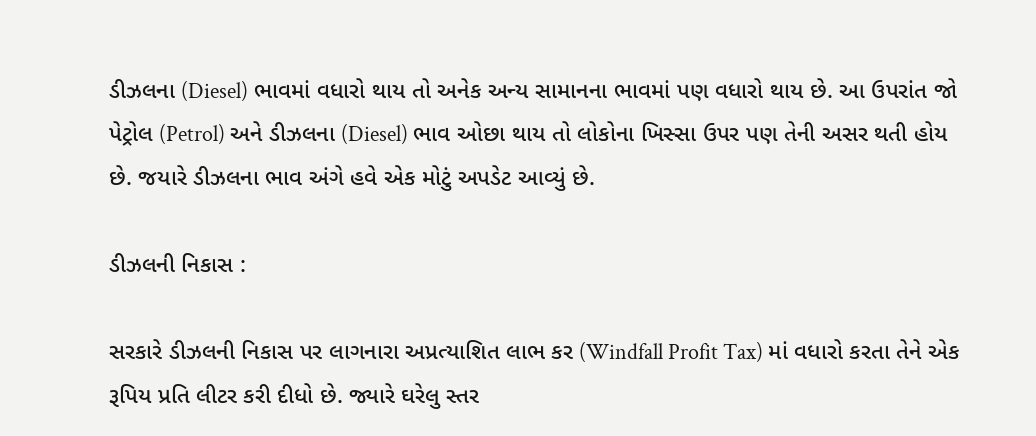ડીઝલના (Diesel) ભાવમાં વધારો થાય તો અનેક અન્ય સામાનના ભાવમાં પણ વધારો થાય છે. આ ઉપરાંત જો પેટ્રોલ (Petrol) અને ડીઝલના (Diesel) ભાવ ઓછા થાય તો લોકોના ખિસ્સા ઉપર પણ તેની અસર થતી હોય છે. જયારે ડીઝલના ભાવ અંગે હવે એક મોટું અપડેટ આવ્યું છે.

ડીઝલની નિકાસ :

સરકારે ડીઝલની નિકાસ પર લાગનારા અપ્રત્યાશિત લાભ કર (Windfall Profit Tax) માં વધારો કરતા તેને એક રૂપિય પ્રતિ લીટર કરી દીધો છે. જ્યારે ઘરેલુ સ્તર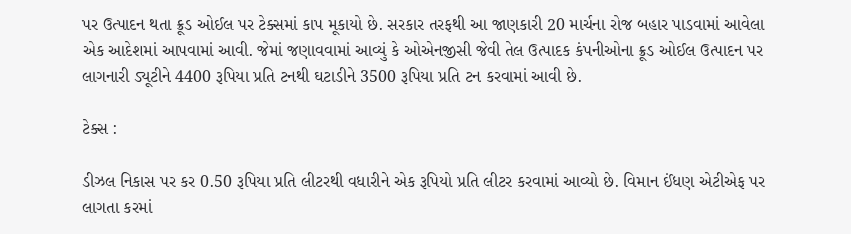પર ઉત્પાદન થતા ક્રૂડ ઓઈલ પર ટેક્સમાં કાપ મૂકાયો છે. સરકાર તરફથી આ જાણકારી 20 માર્ચના રોજ બહાર પાડવામાં આવેલા એક આદેશમાં આપવામાં આવી. જેમાં જણાવવામાં આવ્યું કે ઓએનજીસી જેવી તેલ ઉત્પાદક કંપનીઓના ક્રૂડ ઓઈલ ઉત્પાદન પર લાગનારી ડ્યૂટીને 4400 રૂપિયા પ્રતિ ટનથી ઘટાડીને 3500 રૂપિયા પ્રતિ ટન કરવામાં આવી છે.

ટેક્સ :

ડીઝલ નિકાસ પર કર 0.50 રૂપિયા પ્રતિ લીટરથી વધારીને એક રૂપિયો પ્રતિ લીટર કરવામાં આવ્યો છે. વિમાન ઈંધણ એટીએફ પર લાગતા કરમાં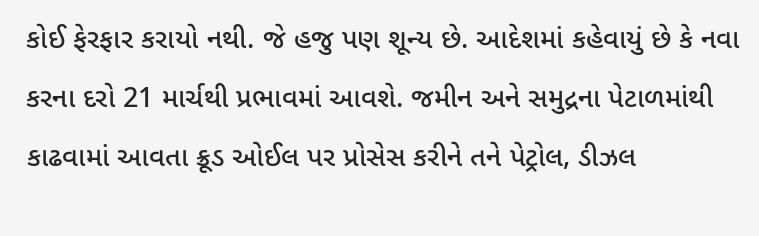કોઈ ફેરફાર કરાયો નથી. જે હજુ પણ શૂન્ય છે. આદેશમાં કહેવાયું છે કે નવા કરના દરો 21 માર્ચથી પ્રભાવમાં આવશે. જમીન અને સમુદ્રના પેટાળમાંથી કાઢવામાં આવતા ક્રૂડ ઓઈલ પર પ્રોસેસ કરીને તને પેટ્રોલ, ડીઝલ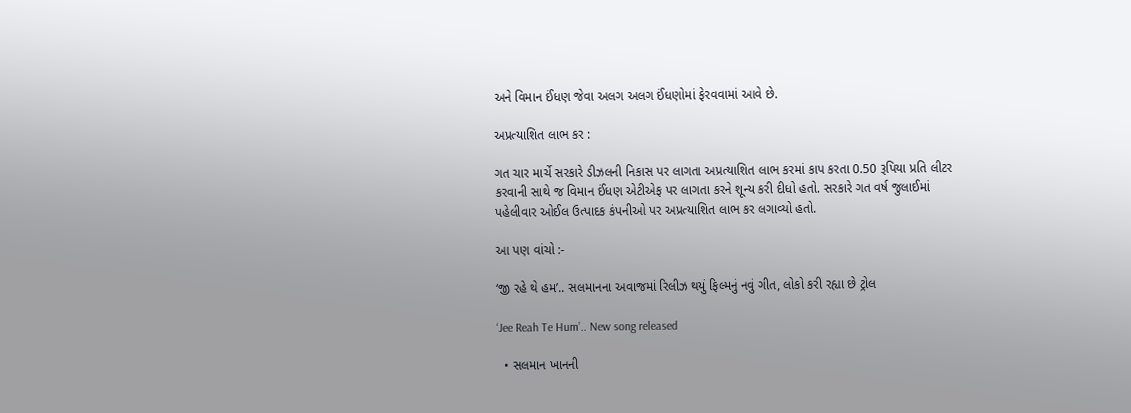અને વિમાન ઈંધણ જેવા અલગ અલગ ઈંધણોમાં ફેરવવામાં આવે છે.

અપ્રત્યાશિત લાભ કર :

ગત ચાર માર્ચે સરકારે ડીઝલની નિકાસ પર લાગતા અપ્રત્યાશિત લાભ કરમાં કાપ કરતા 0.50 રૂપિયા પ્રતિ લીટર કરવાની સાથે જ વિમાન ઈંધણ એટીએફ પર લાગતા કરને શૂન્ય કરી દીધો હતો. સરકારે ગત વર્ષ જુલાઈમાં પહેલીવાર ઓઈલ ઉત્પાદક કંપનીઓ પર અપ્રત્યાશિત લાભ કર લગાવ્યો હતો.

આ પણ વાંચો :-

‘જી રહે થે હમ’.. સલમાનના અવાજમાં રિલીઝ થયું ફિલ્મનું નવું ગીત, લોકો કરી રહ્યા છે ટ્રોલ

‘Jee Reah Te Hum’.. New song released

  • સલમાન ખાનની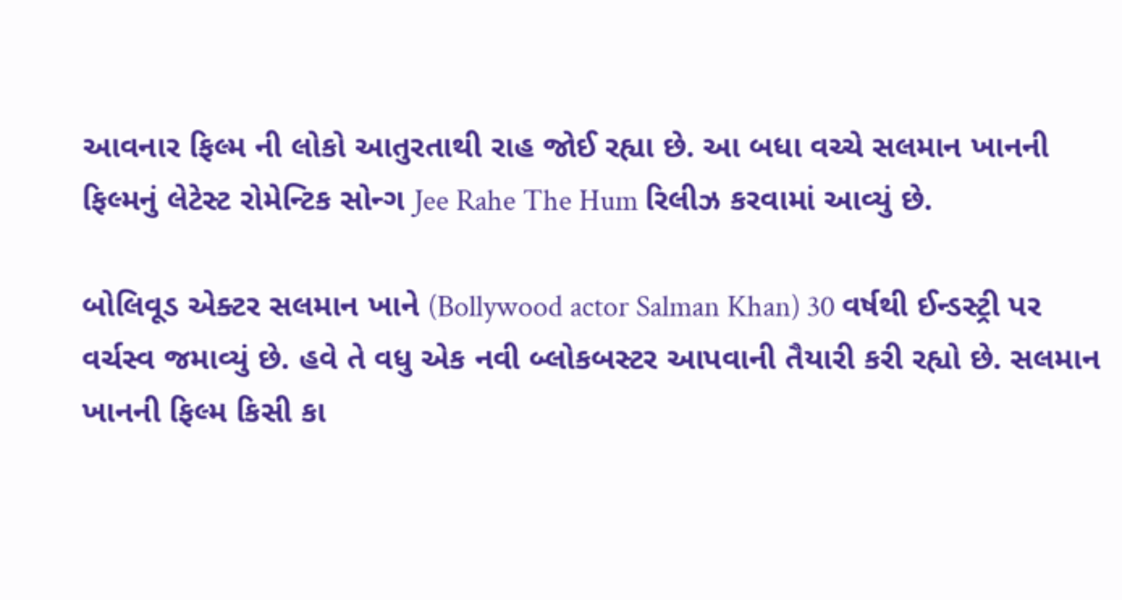આવનાર ફિલ્મ ની લોકો આતુરતાથી રાહ જોઈ રહ્યા છે. આ બધા વચ્ચે સલમાન ખાનની ફિલ્મનું લેટેસ્ટ રોમેન્ટિક સોન્ગ Jee Rahe The Hum રિલીઝ કરવામાં આવ્યું છે.

બોલિવૂડ એક્ટર સલમાન ખાને (Bollywood actor Salman Khan) 30 વર્ષથી ઈન્ડસ્ટ્રી પર વર્ચસ્વ જમાવ્યું છે. હવે તે વધુ એક નવી બ્લોકબસ્ટર આપવાની તૈયારી કરી રહ્યો છે. સલમાન ખાનની ફિલ્મ કિસી કા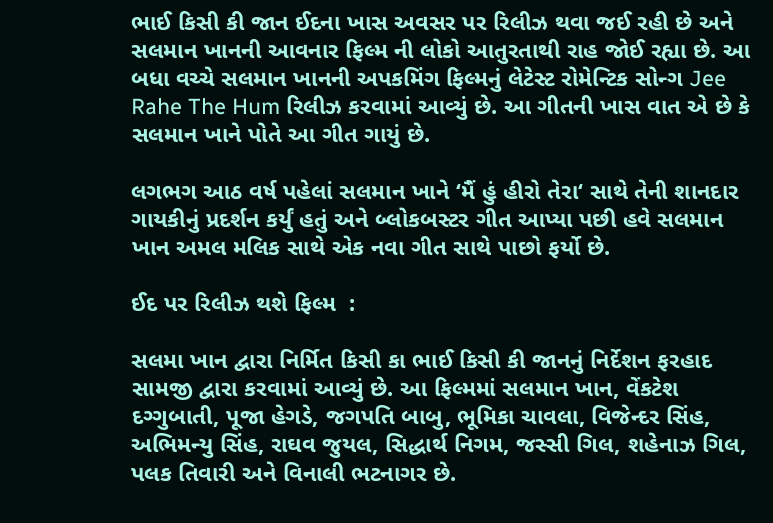ભાઈ કિસી કી જાન ઈદના ખાસ અવસર પર રિલીઝ થવા જઈ રહી છે અને સલમાન ખાનની આવનાર ફિલ્મ ની લોકો આતુરતાથી રાહ જોઈ રહ્યા છે. આ બધા વચ્ચે સલમાન ખાનની અપકમિંગ ફિલ્મનું લેટેસ્ટ રોમેન્ટિક સોન્ગ Jee Rahe The Hum રિલીઝ કરવામાં આવ્યું છે. આ ગીતની ખાસ વાત એ છે કે સલમાન ખાને પોતે આ ગીત ગાયું છે.

લગભગ આઠ વર્ષ પહેલાં સલમાન ખાને ‘મૈં હું હીરો તેરા‘ સાથે તેની શાનદાર ગાયકીનું પ્રદર્શન કર્યું હતું અને બ્લોકબસ્ટર ગીત આપ્યા પછી હવે સલમાન ખાન અમલ મલિક સાથે એક નવા ગીત સાથે પાછો ફર્યો છે.

ઈદ પર રિલીઝ થશે ફિલ્મ  :

સલમા ખાન દ્વારા નિર્મિત કિસી કા ભાઈ કિસી કી જાનનું નિર્દેશન ફરહાદ સામજી દ્વારા કરવામાં આવ્યું છે. આ ફિલ્મમાં સલમાન ખાન, વેંકટેશ દગ્ગુબાતી, પૂજા હેગડે, જગપતિ બાબુ, ભૂમિકા ચાવલા, વિજેન્દર સિંહ, અભિમન્યુ સિંહ, રાઘવ જુયલ, સિદ્ધાર્થ નિગમ, જસ્સી ગિલ, શહેનાઝ ગિલ, પલક તિવારી અને વિનાલી ભટનાગર છે.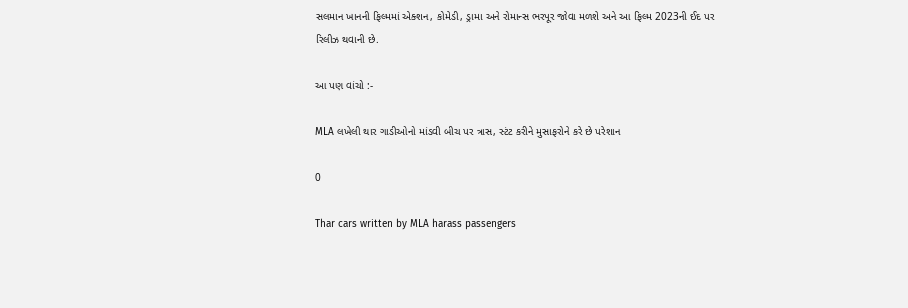સલમાન ખાનની ફિલ્મમાં એક્શન, કોમેડી, ડ્રામા અને રોમાન્સ ભરપૂર જોવા મળશે અને આ ફિલ્મ 2023ની ઈદ પર રિલીઝ થવાની છે.

આ પણ વાંચો :-

MLA લખેલી થાર ગાડીઓનો માંડવી બીચ પર ત્રાસ, સ્ટંટ કરીને મુસાફરોને કરે છે પરેશાન

0

Thar cars written by MLA harass passengers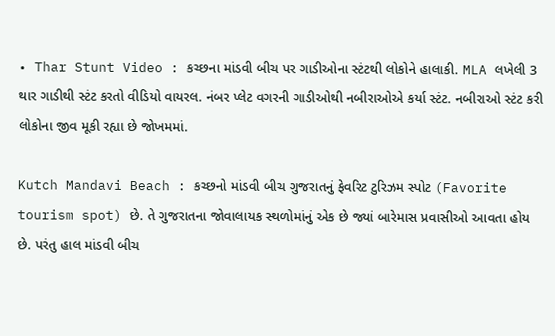• Thar Stunt Video : કચ્છના માંડવી બીચ પર ગાડીઓના સ્ટંટથી લોકોને હાલાકી. MLA લખેલી 3 થાર ગાડીથી સ્ટંટ કરતો વીડિયો વાયરલ. નંબર પ્લેટ વગરની ગાડીઓથી નબીરાઓએ કર્યા સ્ટંટ. નબીરાઓ સ્ટંટ કરી લોકોના જીવ મૂકી રહ્યા છે જોખમમાં.

Kutch Mandavi Beach : કચ્છનો માંડવી બીચ ગુજરાતનું ફેવરિટ ટુરિઝમ સ્પોટ (Favorite tourism spot) છે. તે ગુજરાતના જોવાલાયક સ્થળોમાંનું એક છે જ્યાં બારેમાસ પ્રવાસીઓ આવતા હોય છે. પરંતુ હાલ માંડવી બીચ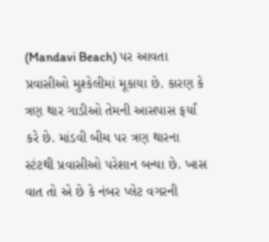(Mandavi Beach) પર આવતા પ્રવાસીઓ મુશ્કેલીમાં મૂકાયા છે. કારણ કે ત્રણ થાર ગાડીઓ તેમની આસપાસ ફર્યાં કરે છે. માંડવી બીચ પર ત્રણ થારના સ્ટંટથી પ્રવાસીઓ પરેશાન બન્યા છે. ખાસ વાત તો એ છે કે નંબર પ્લેટ વગરની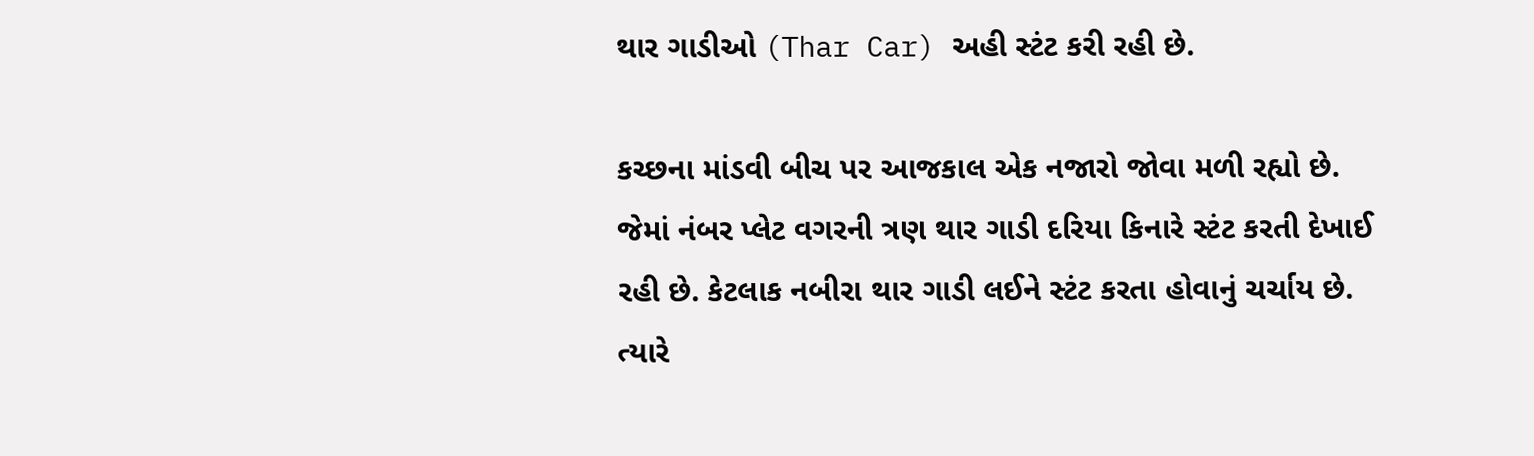થાર ગાડીઓ (Thar Car) અહી સ્ટંટ કરી રહી છે.

કચ્છના માંડવી બીચ પર આજકાલ એક નજારો જોવા મળી રહ્યો છે. જેમાં નંબર પ્લેટ વગરની ત્રણ થાર ગાડી દરિયા કિનારે સ્ટંટ કરતી દેખાઈ રહી છે. કેટલાક નબીરા થાર ગાડી લઈને સ્ટંટ કરતા હોવાનું ચર્ચાય છે. ત્યારે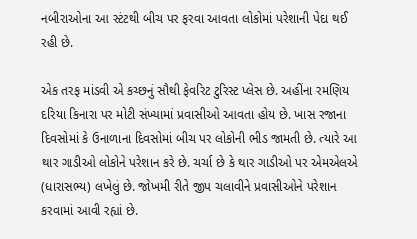નબીરાઓના આ સ્ટંટથી બીચ પર ફરવા આવતા લોકોમાં પરેશાની પેદા થઈ રહી છે.

એક તરફ માંડવી એ કચ્છનું સૌથી ફેવરિટ ટુરિસ્ટ પ્લેસ છે. અહીંના રમણિય દરિયા કિનારા પર મોટી સંખ્યામાં પ્રવાસીઓ આવતા હોય છે. ખાસ રજાના દિવસોમાં કે ઉનાળાના દિવસોમાં બીચ પર લોકોની ભીડ જામતી છે. ત્યારે આ થાર ગાડીઓ લોકોને પરેશાન કરે છે. ચર્ચા છે કે થાર ગાડીઓ પર એમએલએ (ધારાસભ્ય) લખેલું છે. જોખમી રીતે જીપ ચલાવીને પ્રવાસીઓને પરેશાન કરવામાં આવી રહ્યાં છે.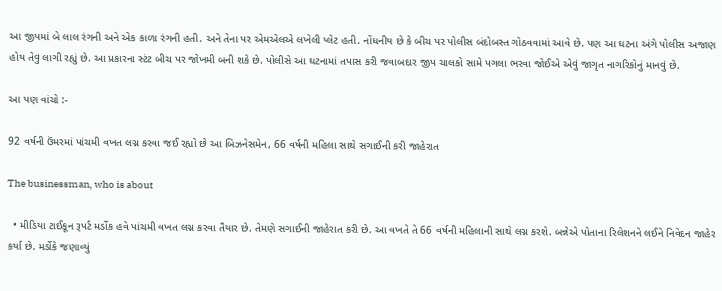આ જીપમાં બે લાલ રંગની અને એક કાળા રંગની હતી. અને તેના પર એમએલએ લખેલી પ્લેટ હતી. નોંધનીય છે કે બીચ પર પોલીસ બંદોબસ્ત ગોઠવવામાં આવે છે. પણ આ ઘટના અંગે પોલીસ અજાણ હોય તેવુ લાગી રહ્યું છે. આ પ્રકારના સ્ટંટ બીચ પર જોખમી બની શકે છે. પોલીસે આ ઘટનામાં તપાસ કરી જવાબદાર જીપ ચાલકો સામે પગલા ભરવા જોઈએ એવું જાગૃત નાગરિકોનું માનવું છે.

આ પણ વાંચો :-

92 વર્ષની ઉંમરમાં પાંચમી વખત લગ્ન કરવા જઈ રહ્યો છે આ બિઝનેસમેન, 66 વર્ષની મહિલા સાથે સગાઈની કરી જાહેરાત

The businessman, who is about

  • મીડિયા ટાઈકૂન રૂપર્ટ મર્ડોક હવે પાંચમી વખત લગ્ન કરવા તૈયાર છે. તેમણે સગાઈની જાહેરાત કરી છે. આ વખતે તે 66 વર્ષની મહિલાની સાથે લગ્ન કરશે. બન્નેએ પોતાના રિલેશનને લઈને નિવેદન જાહેર કર્યા છે. મર્ડોકે જણાવ્યું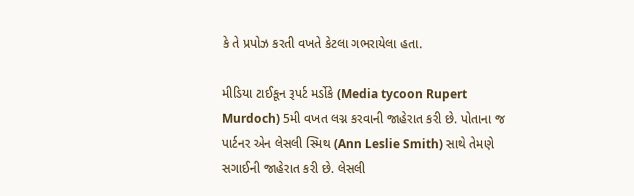કે તે પ્રપોઝ કરતી વખતે કેટલા ગભરાયેલા હતા.

મીડિયા ટાઈકૂન રૂપર્ટ મર્ડોકે (Media tycoon Rupert Murdoch) 5મી વખત લગ્ન કરવાની જાહેરાત કરી છે. પોતાના જ પાર્ટનર એન લેસલી સ્મિથ (Ann Leslie Smith) સાથે તેમણે સગાઈની જાહેરાત કરી છે. લેસલી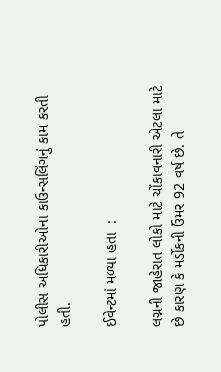પોલીસ અધિકારીઓના કાઉન્સલિંગનું કામ કરતી હતી.

ઈવેન્ટમાં મળ્યા હતા  :

લગ્નની જાહેરાત લોકો માટે ચોંકાવનારી એટલા માટે છે કારણ કે મર્ડોકની ઉંમર 92 વર્ષ છે. તે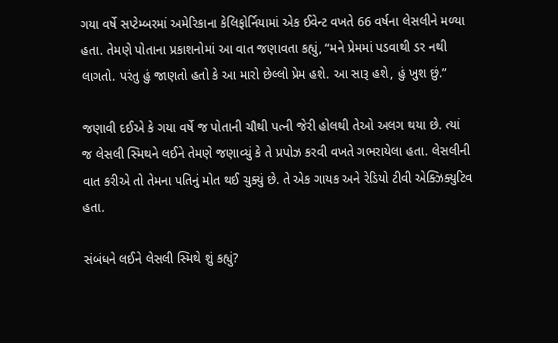ગયા વર્ષે સપ્ટેમ્બરમાં અમેરિકાના કેલિફોર્નિયામાં એક ઈવેન્ટ વખતે 66 વર્ષના લેસલીને મળ્યા હતા. તેમણે પોતાના પ્રકાશનોમાં આ વાત જણાવતા કહ્યું, “મને પ્રેમમાં પડવાથી ડર નથી લાગતો. પરંતુ હું જાણતો હતો કે આ મારો છેલ્લો પ્રેમ હશે. આ સારૂ હશે, હું ખુશ છું.”

જણાવી દઈએ કે ગયા વર્ષે જ પોતાની ચૌથી પત્ની જેરી હોલથી તેઓ અલગ થયા છે. ત્યાં જ લેસલી સ્મિથને લઈને તેમણે જણાવ્યું કે તે પ્રપોઝ કરવી વખતે ગભરાયેલા હતા. લેસલીની વાત કરીએ તો તેમના પતિનું મોત થઈ ચુક્યું છે. તે એક ગાયક અને રેડિયો ટીવી એક્ઝિક્યુટિવ હતા.

સંબંધને લઈને લેસલી સ્મિથે શું કહ્યું?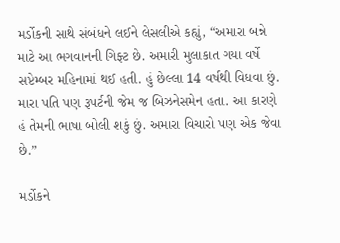મર્ડોકની સાથે સંબંધને લઈને લેસલીએ કહ્યું, “અમારા બન્ને માટે આ ભગવાનની ગિફ્ટ છે. અમારી મુલાકાત ગયા વર્ષે સપ્ટેમ્બર મહિનામાં થઈ હતી. હું છેલ્લા 14 વર્ષથી વિધવા છું. મારા પતિ પણ રૂપર્ટની જેમ જ બિઝનેસમેન હતા. આ કારણે હં તેમની ભાષા બોલી શકું છું. અમારા વિચારો પણ એક જેવા છે.”

મર્ડોકને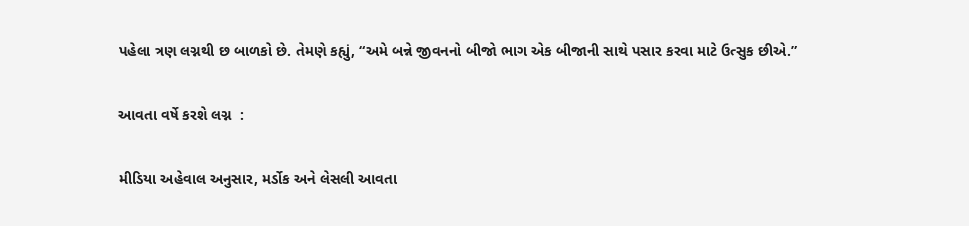પહેલા ત્રણ લગ્નથી છ બાળકો છે. તેમણે કહ્યું, “અમે બન્ને જીવનનો બીજો ભાગ એક બીજાની સાથે પસાર કરવા માટે ઉત્સુક છીએ.”

આવતા વર્ષે કરશે લગ્ન  :

મીડિયા અહેવાલ અનુસાર, મર્ડોક અને લેસલી આવતા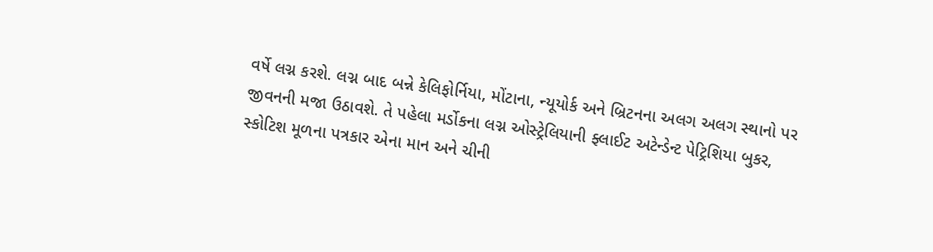વર્ષે લગ્ન કરશે. લગ્ન બાદ બન્ને કેલિફોર્નિયા, મોંટાના, ન્યૂયોર્ક અને બ્રિટનના અલગ અલગ સ્થાનો પર જીવનની મજા ઉઠાવશે. તે પહેલા મર્ડોકના લગ્ન ઓસ્ટ્રેલિયાની ફ્લાઈટ અટેન્ડેન્ટ પેટ્રિશિયા બુકર, સ્કોટિશ મૂળના પત્રકાર એના માન અને ચીની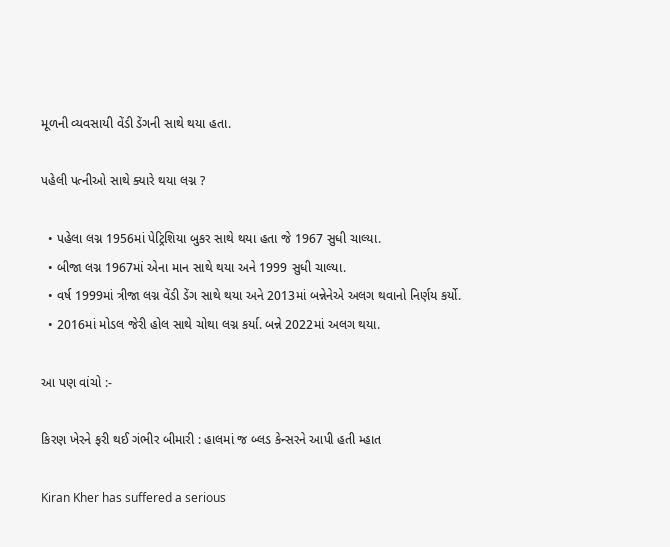મૂળની વ્યવસાયી વેંડી ડેંગની સાથે થયા હતા.

પહેલી પત્નીઓ સાથે ક્યારે થયા લગ્ન ?

  • પહેલા લગ્ન 1956માં પેટ્રિશિયા બુકર સાથે થયા હતા જે 1967 સુધી ચાલ્યા.
  • બીજા લગ્ન 1967માં એના માન સાથે થયા અને 1999 સુધી ચાલ્યા.
  • વર્ષ 1999માં ત્રીજા લગ્ન વેંડી ડેંગ સાથે થયા અને 2013માં બન્નેનેએ અલગ થવાનો નિર્ણય કર્યો.
  • 2016માં મોડલ જેરી હોલ સાથે ચોથા લગ્ન કર્યા. બન્ને 2022માં અલગ થયા.

આ પણ વાંચો :-

કિરણ ખેરને ફરી થઈ ગંભીર બીમારી : હાલમાં જ બ્લડ કેન્સરને આપી હતી મ્હાત

Kiran Kher has suffered a serious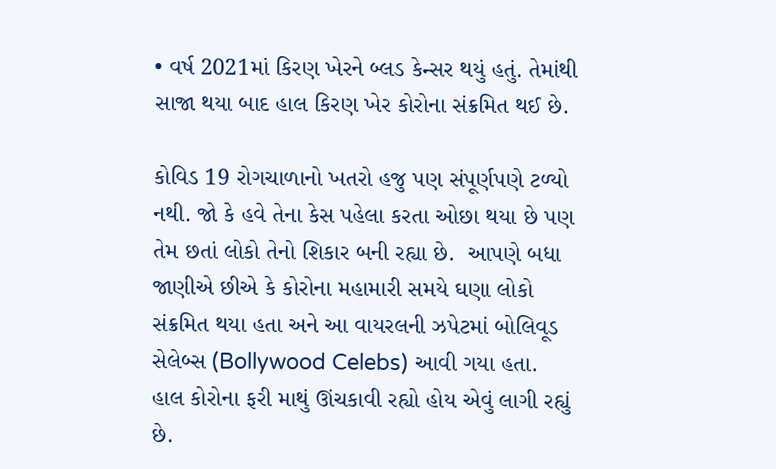• વર્ષ 2021માં કિરણ ખેરને બ્લડ કેન્સર થયું હતું. તેમાંથી સાજા થયા બાદ હાલ કિરણ ખેર કોરોના સંક્રમિત થઈ છે.

કોવિડ 19 રોગચાળાનો ખતરો હજુ પણ સંપૂર્ણપણે ટળ્યો નથી. જો કે હવે તેના કેસ પહેલા કરતા ઓછા થયા છે પણ તેમ છતાં લોકો તેનો શિકાર બની રહ્યા છે.  આપણે બધા જાણીએ છીએ કે કોરોના મહામારી સમયે ઘણા લોકો સંક્રમિત થયા હતા અને આ વાયરલની ઝપેટમાં બોલિવૂડ સેલેબ્સ (Bollywood Celebs) આવી ગયા હતા. હાલ કોરોના ફરી માથું ઊંચકાવી રહ્યો હોય એવું લાગી રહ્યું છે.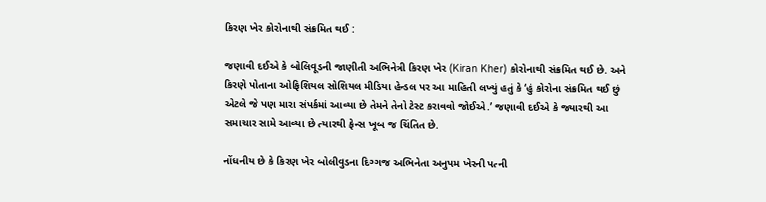કિરણ ખેર કોરોનાથી સંક્રમિત થઈ :

જણાવી દઈએ કે બોલિવૂડની જાણીતી અભિનેત્રી કિરણ ખેર (Kiran Kher) કોરોનાથી સંક્રમિત થઈ છે. અને કિરણે પોતાના ઓફિશિયલ સોશિયલ મીડિયા હેન્ડલ પર આ માહિતી લખ્યું હતું કે ‘હું કોરોના સંક્રમિત થઈ છું એટલે જે પણ મારા સંપર્કમાં આવ્યા છે તેમને તેનો ટેસ્ટ કરાવવો જોઈએ.’ જણાવી દઈએ કે જ્યારથી આ સમાચાર સામે આવ્યા છે ત્યારથી ફેન્સ ખૂબ જ ચિંતિત છે.

નોંધનીય છે કે કિરણ ખેર બોલીવુડના દિગ્ગજ અભિનેતા અનુપમ ખેરની પત્ની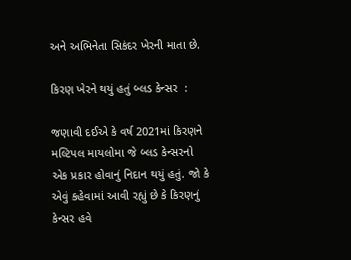અને અભિનેતા સિકંદર ખેરની માતા છે.

કિરણ ખેરને થયું હતું બ્લડ કેન્સર  :

જણાવી દઈએ કે વર્ષ 2021માં કિરણને મલ્ટિપલ માયલોમા જે બ્લડ કેન્સરનો એક પ્રકાર હોવાનું નિદાન થયું હતું. જો કે એવું કહેવામાં આવી રહ્યું છે કે કિરણનું કેન્સર હવે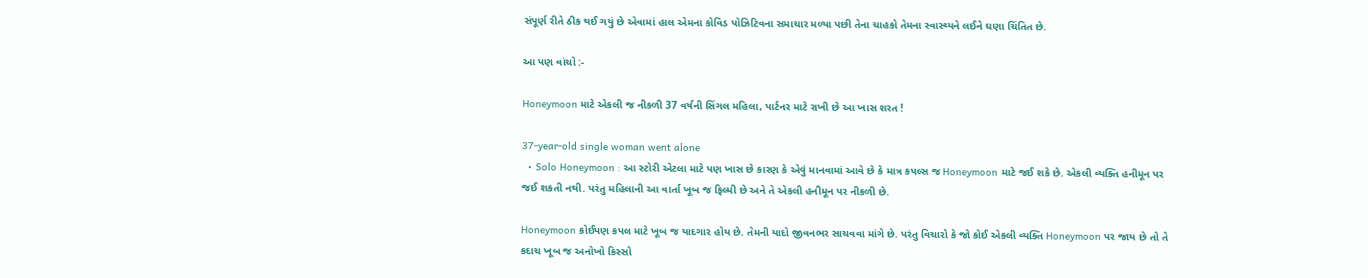સંપૂર્ણ રીતે ઠીક થઈ ગયું છે એવામાં હાલ એમના કોવિડ પોઝિટિવના સમાચાર મળ્યા પછી તેના ચાહકો તેમના સ્વાસ્થ્યને લઈને ઘણા ચિંતિત છે.

આ પણ વાંચો :-

Honeymoon માટે એકલી જ નીકળી 37 વર્ષની સિંગલ મહિલા, પાર્ટનર માટે રાખી છે આ ખાસ શરત !

37-year-old single woman went alone
  • Solo Honeymoon : આ સ્ટોરી એટલા માટે પણ ખાસ છે કારણ કે એવું માનવામાં આવે છે કે માત્ર કપલ્સ જ Honeymoon માટે જઈ શકે છે. એકલી વ્યક્તિ હનીમૂન પર જઈ શકતી નથી. પરંતુ મહિલાની આ વાર્તા ખૂબ જ ફિલ્મી છે અને તે એકલી હનીમૂન પર નીકળી છે.

Honeymoon કોઈપણ કપલ માટે ખૂબ જ યાદગાર હોય છે. તેમની યાદો જીવનભર સાચવવા માંગે છે. પરંતુ વિચારો કે જો કોઈ એકલી વ્યક્તિ Honeymoon પર જાય છે તો તે કદાચ ખૂબ જ અનોખો કિસ્સો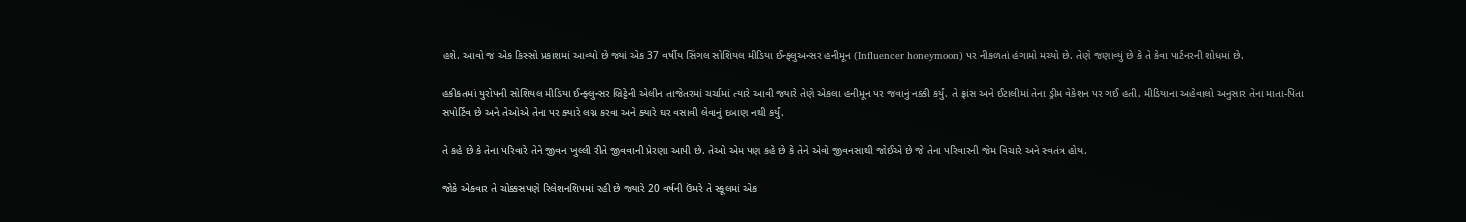હશે. આવો જ એક કિસ્સો પ્રકાશમાં આવ્યો છે જ્યાં એક 37 વર્ષીય સિંગલ સોશિયલ મીડિયા ઈન્ફ્લુઅન્સર હનીમૂન (Influencer honeymoon) પર નીકળતાં હંગામો મચ્યો છે. તેણે જણાવ્યું છે કે તે કેવા પાર્ટનરની શોધમાં છે.

હકીકતમાં યુરોપની સોશિયલ મીડિયા ઈન્ફ્લુન્સર બ્રિટ્ટેની એલીન તાજેતરમાં ચર્ચામાં ત્યારે આવી જ્યારે તેણે એકલા હનીમૂન પર જવાનું નક્કી કર્યું. તે ફ્રાંસ અને ઈટાલીમાં તેના ડ્રીમ વેકેશન પર ગઈ હતી. મીડિયાના અહેવાલો અનુસાર તેના માતા-પિતા સપોર્ટિવ છે અને તેઓએ તેના પર ક્યારે લગ્ન કરવા અને ક્યારે ઘર વસાવી લેવાનું દબાણ નથી કર્યું.

તે કહે છે કે તેના પરિવારે તેને જીવન ખુલ્લી રીતે જીવવાની પ્રેરણા આપી છે. તેઓ એમ પણ કહે છે કે તેને એવો જીવનસાથી જોઈએ છે જે તેના પરિવારની જેમ વિચારે અને સ્વતંત્ર હોય.

જોકે એકવાર તે ચોક્કસપણે રિલેશનશિપમાં રહી છે જ્યારે 20 વર્ષની ઉંમરે તે સ્કૂલમાં એક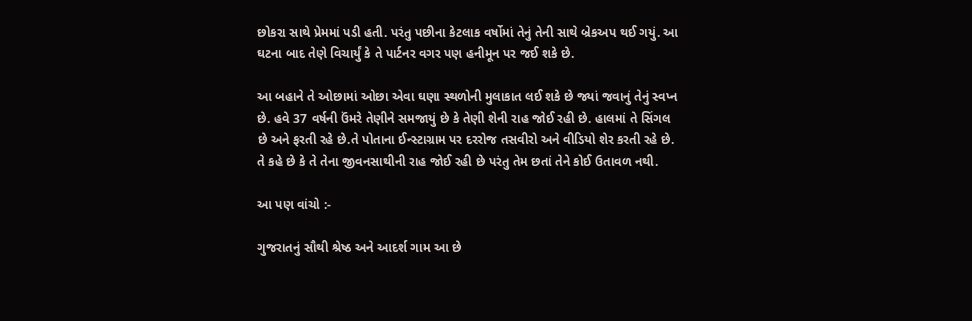છોકરા સાથે પ્રેમમાં પડી હતી. પરંતુ પછીના કેટલાક વર્ષોમાં તેનું તેની સાથે બ્રેકઅપ થઈ ગયું. આ ઘટના બાદ તેણે વિચાર્યું કે તે પાર્ટનર વગર પણ હનીમૂન પર જઈ શકે છે.

આ બહાને તે ઓછામાં ઓછા એવા ઘણા સ્થળોની મુલાકાત લઈ શકે છે જ્યાં જવાનું તેનું સ્વપ્ન છે. હવે 37 વર્ષની ઉંમરે તેણીને સમજાયું છે કે તેણી શેની રાહ જોઈ રહી છે. હાલમાં તે સિંગલ છે અને ફરતી રહે છે.તે પોતાના ઈન્સ્ટાગ્રામ પર દરરોજ તસવીરો અને વીડિયો શેર કરતી રહે છે. તે કહે છે કે તે તેના જીવનસાથીની રાહ જોઈ રહી છે પરંતુ તેમ છતાં તેને કોઈ ઉતાવળ નથી.

આ પણ વાંચો :-

ગુજરાતનું સૌથી શ્રેષ્ઠ અને આદર્શ ગામ આ છે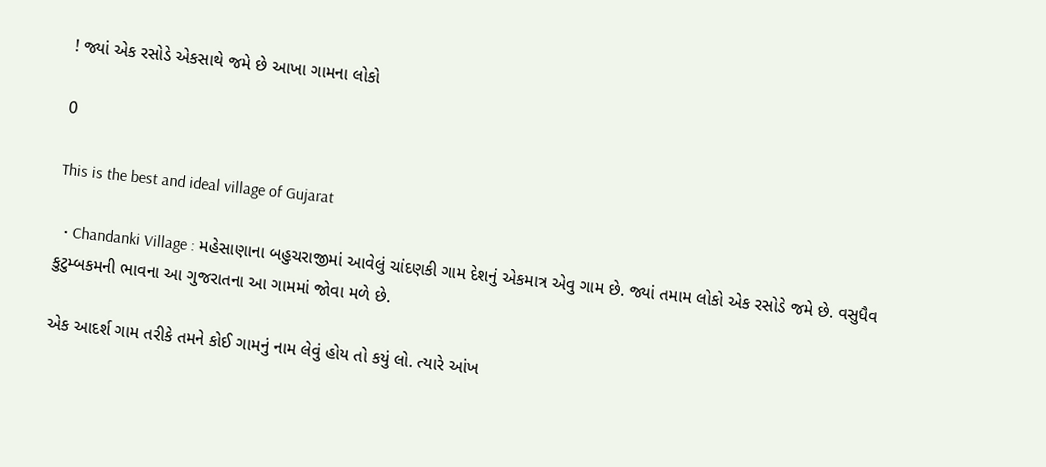! જ્યાં એક રસોડે એકસાથે જમે છે આખા ગામના લોકો

0

This is the best and ideal village of Gujarat

  • Chandanki Village : મહેસાણાના બહુચરાજીમાં આવેલું ચાંદણકી ગામ દેશનું એકમાત્ર એવુ ગામ છે. જ્યાં તમામ લોકો એક રસોડે જમે છે. વસુધૈવ કુટુમ્બકમની ભાવના આ ગુજરાતના આ ગામમાં જોવા મળે છે.

એક આદર્શ ગામ તરીકે તમને કોઈ ગામનું નામ લેવું હોય તો કયું લો. ત્યારે આંખ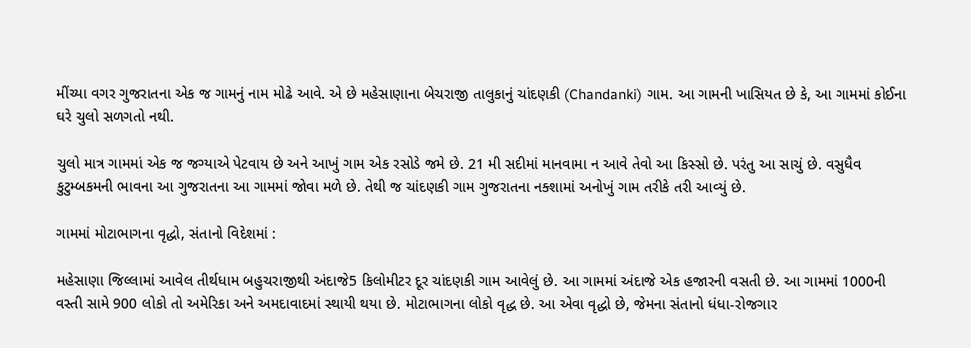મીંચ્યા વગર ગુજરાતના એક જ ગામનું નામ મોઢે આવે. એ છે મહેસાણાના બેચરાજી તાલુકાનું ચાંદણકી (Chandanki) ગામ. આ ગામની ખાસિયત છે કે, આ ગામમાં કોઈના ઘરે ચુલો સળગતો નથી.

ચુલો માત્ર ગામમાં એક જ જગ્યાએ પેટવાય છે અને આખું ગામ એક રસોડે જમે છે. 21 મી સદીમાં માનવામા ન આવે તેવો આ કિસ્સો છે. પરંતુ આ સાચું છે. વસુધૈવ કુટુમ્બકમની ભાવના આ ગુજરાતના આ ગામમાં જોવા મળે છે. તેથી જ ચાંદણકી ગામ ગુજરાતના નક્શામાં અનોખું ગામ તરીકે તરી આવ્યું છે.

ગામમાં મોટાભાગના વૃદ્ધો, સંતાનો વિદેશમાં :

મહેસાણા જિલ્લામાં આવેલ તીર્થધામ બહુચરાજીથી અંદાજે5 કિલોમીટર દૂર ચાંદણકી ગામ આવેલું છે. આ ગામમાં અંદાજે એક હજારની વસતી છે. આ ગામમાં 1000ની વસ્તી સામે 900 લોકો તો અમેરિકા અને અમદાવાદમાં સ્થાયી થયા છે. મોટાભાગના લોકો વૃદ્ધ છે. આ એવા વૃદ્ધો છે, જેમના સંતાનો ધંધા-રોજગાર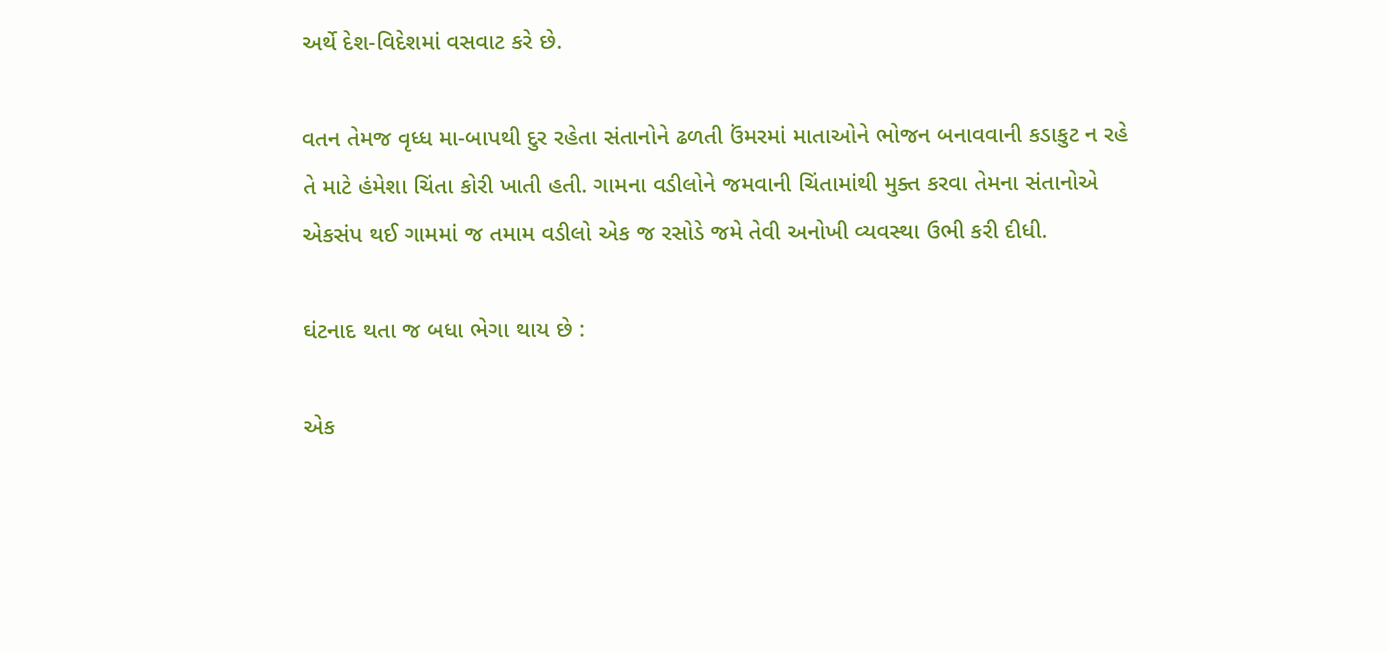અર્થે દેશ-વિદેશમાં વસવાટ કરે છે.

વતન તેમજ વૃધ્ધ મા-બાપથી દુર રહેતા સંતાનોને ઢળતી ઉંમરમાં માતાઓને ભોજન બનાવવાની કડાકુટ ન રહે તે માટે હંમેશા ચિંતા કોરી ખાતી હતી. ગામના વડીલોને જમવાની ચિંતામાંથી મુક્ત કરવા તેમના સંતાનોએ એકસંપ થઈ ગામમાં જ તમામ વડીલો એક જ રસોડે જમે તેવી અનોખી વ્યવસ્થા ઉભી કરી દીધી.

ઘંટનાદ થતા જ બધા ભેગા થાય છે :

એક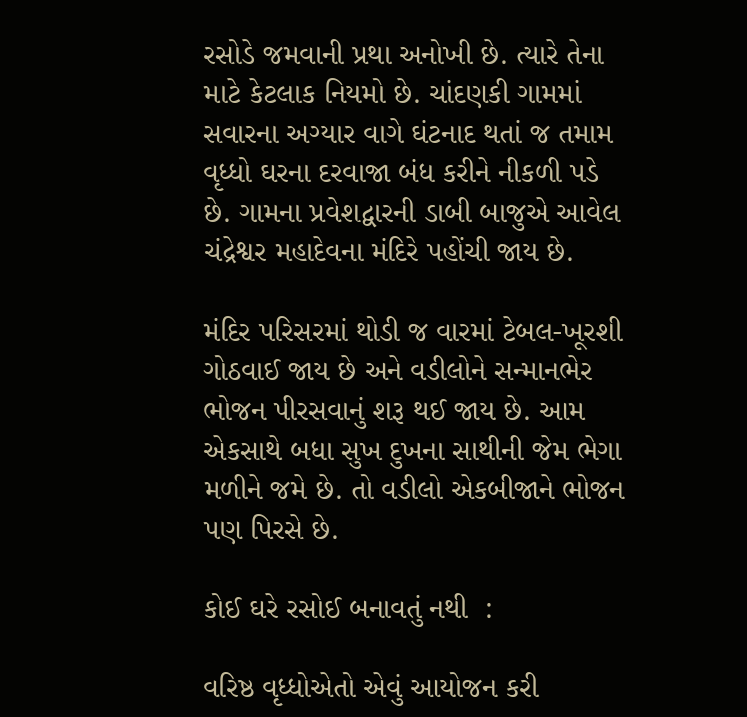રસોડે જમવાની પ્રથા અનોખી છે. ત્યારે તેના માટે કેટલાક નિયમો છે. ચાંદણકી ગામમાં સવારના અગ્યાર વાગે ઘંટનાદ થતાં જ તમામ વૃધ્ધો ઘરના દરવાજા બંધ કરીને નીકળી પડે છે. ગામના પ્રવેશદ્વારની ડાબી બાજુએ આવેલ ચંદ્રેશ્વર મહાદેવના મંદિરે પહોંચી જાય છે.

મંદિર પરિસરમાં થોડી જ વારમાં ટેબલ-ખૂરશી ગોઠવાઈ જાય છે અને વડીલોને સન્માનભેર ભોજન પીરસવાનું શરૂ થઈ જાય છે. આમ એકસાથે બધા સુખ દુખના સાથીની જેમ ભેગા મળીને જમે છે. તો વડીલો એકબીજાને ભોજન પણ પિરસે છે.

કોઈ ઘરે રસોઈ બનાવતું નથી  :

વરિષ્ઠ વૃધ્ધોએતો એવું આયોજન કરી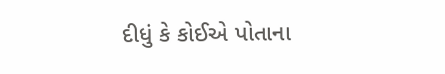દીધું કે કોઈએ પોતાના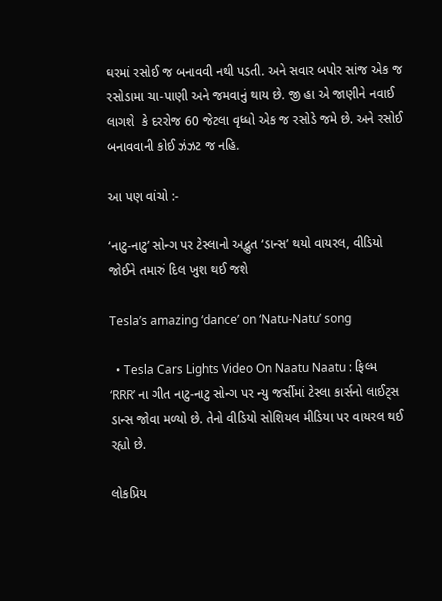ઘરમાં રસોઈ જ બનાવવી નથી પડતી. અને સવાર બપોર સાંજ એક જ રસોડામા ચા-પાણી અને જમવાનું થાય છે. જી હા એ જાણીને નવાઈ લાગશે  કે દરરોજ 60 જેટલા વૃધ્ધો એક જ રસોડે જમે છે. અને રસોઈ બનાવવાની કોઈ ઝંઝટ જ નહિ.

આ પણ વાંચો :-

‘નાટુ-નાટુ’ સોન્ગ પર ટેસ્લાનો અદ્ભુત ‘ડાન્સ’ થયો વાયરલ, વીડિયો જોઈને તમારું દિલ ખુશ થઈ જશે

Tesla’s amazing ‘dance’ on ‘Natu-Natu’ song

  • Tesla Cars Lights Video On Naatu Naatu : ફિલ્મ ‘RRR’ ના ગીત નાટુ-નાટુ સોન્ગ પર ન્યુ જર્સીમાં ટેસ્લા કાર્સનો લાઈટ્સ ડાન્સ જોવા મળ્યો છે. તેનો વીડિયો સોશિયલ મીડિયા પર વાયરલ થઈ રહ્યો છે.

લોકપ્રિય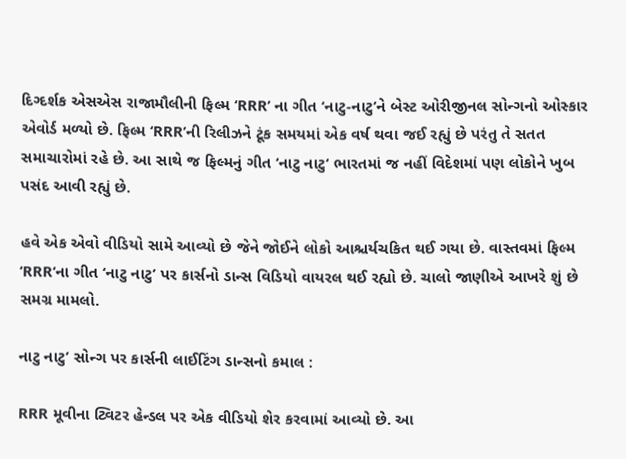દિગ્દર્શક એસએસ રાજામૌલીની ફિલ્મ ‘RRR’ ના ગીત ‘નાટુ-નાટુ’ને બેસ્ટ ઓરીજીનલ સોન્ગનો ઓસ્કાર એવોર્ડ મળ્યો છે. ફિલ્મ ‘RRR’ની રિલીઝને ટૂંક સમયમાં એક વર્ષ થવા જઈ રહ્યું છે પરંતુ તે સતત સમાચારોમાં રહે છે. આ સાથે જ ફિલ્મનું ગીત ‘નાટુ નાટુ‘ ભારતમાં જ નહીં વિદેશમાં પણ લોકોને ખુબ પસંદ આવી રહ્યું છે.

હવે એક એવો વીડિયો સામે આવ્યો છે જેને જોઈને લોકો આશ્ચર્યચકિત થઈ ગયા છે. વાસ્તવમાં ફિલ્મ ‘RRR‘ના ગીત ‘નાટુ નાટુ’ પર કાર્સનો ડાન્સ વિડિયો વાયરલ થઈ રહ્યો છે. ચાલો જાણીએ આખરે શું છે સમગ્ર મામલો.

નાટુ નાટુ’ સોન્ગ પર કાર્સની લાઈટિંગ ડાન્સનો કમાલ :

RRR મૂવીના ટ્વિટર હેન્ડલ પર એક વીડિયો શેર કરવામાં આવ્યો છે. આ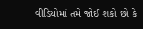વીડિયોમાં તમે જોઈ શકો છો કે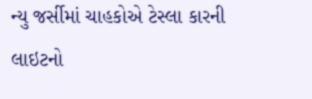ન્યુ જર્સીમાં ચાહકોએ ટેસ્લા કારની લાઇટનો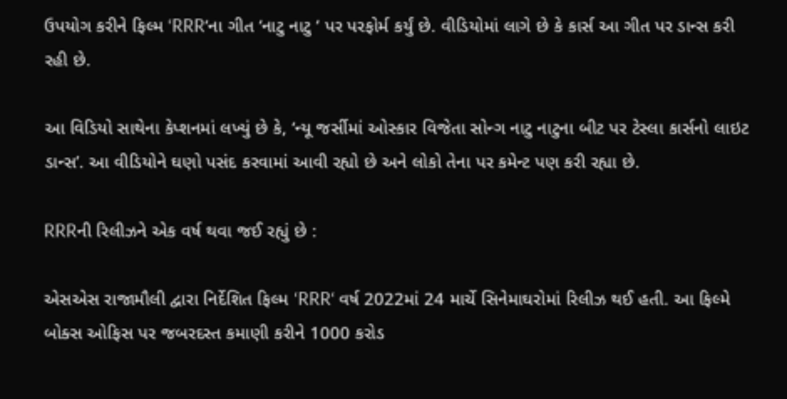ઉપયોગ કરીને ફિલ્મ ‘RRR‘ના ગીત ‘નાટુ નાટુ ‘ પર પરફોર્મ કર્યું છે. વીડિયોમાં લાગે છે કે કાર્સ આ ગીત પર ડાન્સ કરી રહી છે.

આ વિડિયો સાથેના કેપ્શનમાં લખ્યું છે કે, ‘ન્યૂ જર્સીમાં ઓસ્કાર વિજેતા સોન્ગ નાટુ નાટુના બીટ પર ટેસ્લા કાર્સનો લાઇટ ડાન્સ’. આ વીડિયોને ઘણો પસંદ કરવામાં આવી રહ્યો છે અને લોકો તેના પર કમેન્ટ પણ કરી રહ્યા છે.

RRRની રિલીઝને એક વર્ષ થવા જઈ રહ્યું છે :

એસએસ રાજામૌલી દ્વારા નિર્દેશિત ફિલ્મ ‘RRR‘ વર્ષ 2022માં 24 માર્ચે સિનેમાઘરોમાં રિલીઝ થઈ હતી. આ ફિલ્મે બોક્સ ઓફિસ પર જબરદસ્ત કમાણી કરીને 1000 કરોડ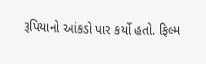રૂપિયાનો આંકડો પાર કર્યો હતો. ફિલ્મ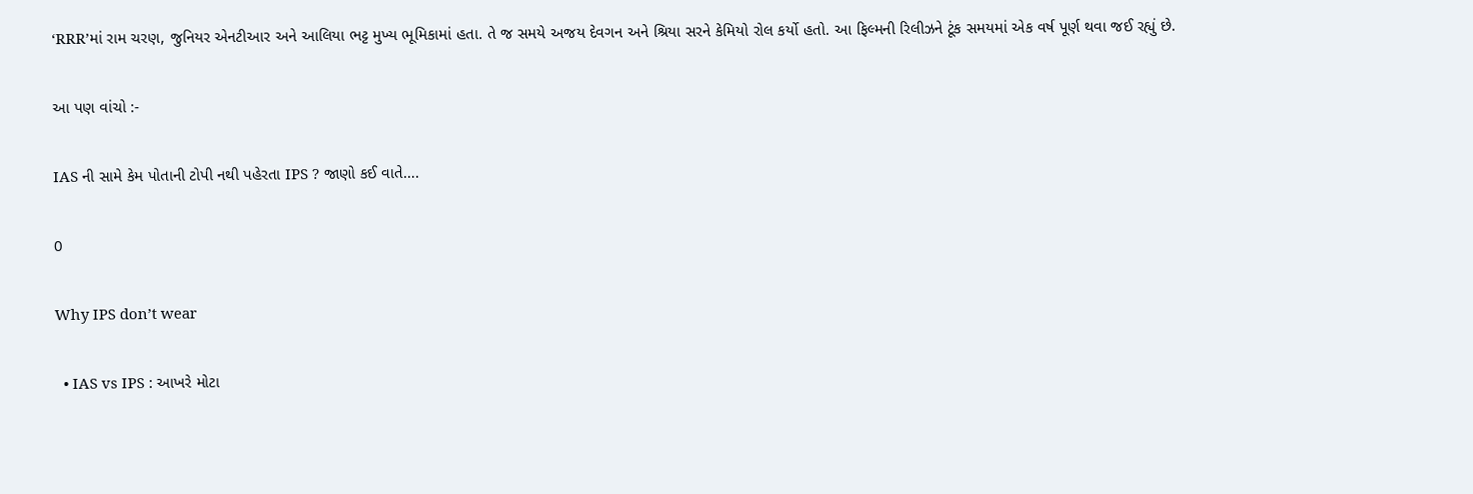‘RRR’માં રામ ચરણ, જુનિયર એનટીઆર અને આલિયા ભટ્ટ મુખ્ય ભૂમિકામાં હતા. તે જ સમયે અજય દેવગન અને શ્રિયા સરને કેમિયો રોલ કર્યો હતો. આ ફિલ્મની રિલીઝને ટૂંક સમયમાં એક વર્ષ પૂર્ણ થવા જઈ રહ્યું છે.

આ પણ વાંચો :-

IAS ની સામે કેમ પોતાની ટોપી નથી પહેરતા IPS ? જાણો કઈ વાતે….

0

Why IPS don’t wear

  • IAS vs IPS : આખરે મોટા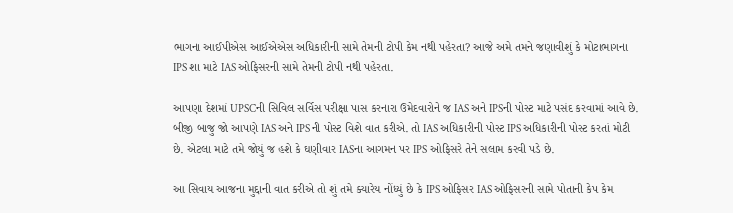ભાગના આઈપીએસ આઈએએસ અધિકારીની સામે તેમની ટોપી કેમ નથી પહેરતા? આજે અમે તમને જણાવીશું કે મોટાભાગના IPS શા માટે IAS ઓફિસરની સામે તેમની ટોપી નથી પહેરતા.

આપણા દેશમાં UPSCની સિવિલ સર્વિસ પરીક્ષા પાસ કરનારા ઉમેદવારોને જ IAS અને IPSની પોસ્ટ માટે પસંદ કરવામાં આવે છે. બીજી બાજુ જો આપણે IAS અને IPS ની પોસ્ટ વિશે વાત કરીએ. તો IAS અધિકારીની પોસ્ટ IPS અધિકારીની પોસ્ટ કરતાં મોટી છે. એટલા માટે તમે જોયું જ હશે કે ઘણીવાર IASના આગમન પર IPS ઓફિસરે તેને સલામ કરવી પડે છે.

આ સિવાય આજના મુદ્દાની વાત કરીએ તો શું તમે ક્યારેય નોંધ્યું છે કે IPS ઓફિસર IAS ઓફિસરની સામે પોતાની કેપ કેમ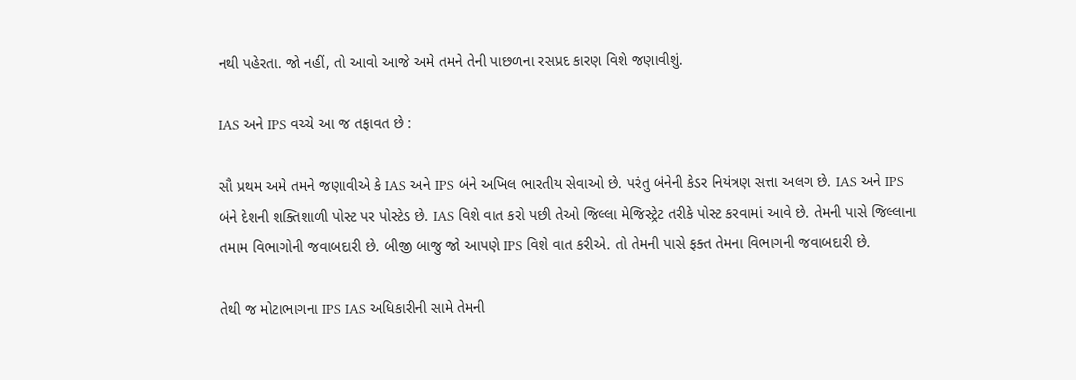નથી પહેરતા. જો નહીં, તો આવો આજે અમે તમને તેની પાછળના રસપ્રદ કારણ વિશે જણાવીશું.

IAS અને IPS વચ્ચે આ જ તફાવત છે :

સૌ પ્રથમ અમે તમને જણાવીએ કે IAS અને IPS બંને અખિલ ભારતીય સેવાઓ છે. પરંતુ બંનેની કેડર નિયંત્રણ સત્તા અલગ છે. IAS અને IPS બંને દેશની શક્તિશાળી પોસ્ટ પર પોસ્ટેડ છે. IAS વિશે વાત કરો પછી તેઓ જિલ્લા મેજિસ્ટ્રેટ તરીકે પોસ્ટ કરવામાં આવે છે. તેમની પાસે જિલ્લાના તમામ વિભાગોની જવાબદારી છે. બીજી બાજુ જો આપણે IPS વિશે વાત કરીએ. તો તેમની પાસે ફક્ત તેમના વિભાગની જવાબદારી છે.

તેથી જ મોટાભાગના IPS IAS અધિકારીની સામે તેમની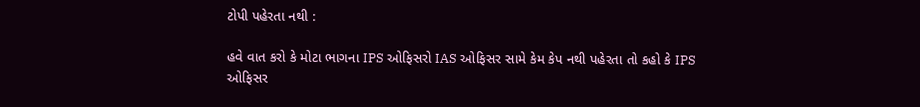ટોપી પહેરતા નથી :

હવે વાત કરો કે મોટા ભાગના IPS ઓફિસરો IAS ઓફિસર સામે કેમ કેપ નથી પહેરતા તો કહો કે IPS ઓફિસર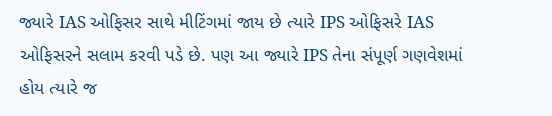જ્યારે IAS ઓફિસર સાથે મીટિંગમાં જાય છે ત્યારે IPS ઓફિસરે IAS ઓફિસરને સલામ કરવી પડે છે. પણ આ જ્યારે IPS તેના સંપૂર્ણ ગણવેશમાં હોય ત્યારે જ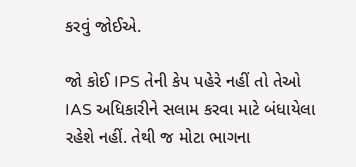કરવું જોઈએ.

જો કોઈ IPS તેની કેપ પહેરે નહીં તો તેઓ IAS અધિકારીને સલામ કરવા માટે બંધાયેલા રહેશે નહીં. તેથી જ મોટા ભાગના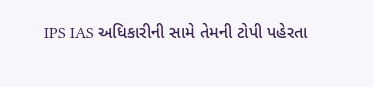IPS IAS અધિકારીની સામે તેમની ટોપી પહેરતા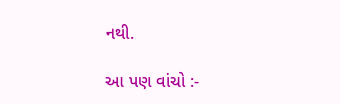નથી.

આ પણ વાંચો :-